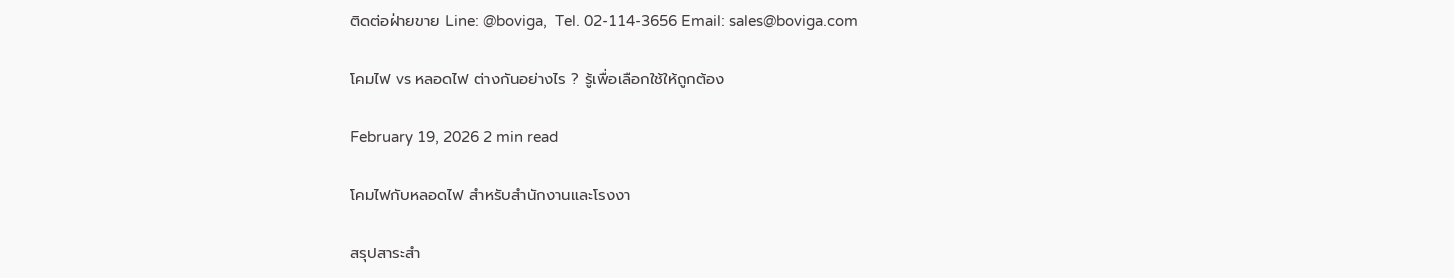ติดต่อฝ่ายขาย Line: @boviga,  Tel. 02-114-3656 Email: sales@boviga.com

โคมไฟ vs หลอดไฟ ต่างกันอย่างไร ? รู้เพื่อเลือกใช้ให้ถูกต้อง

February 19, 2026 2 min read

โคมไฟกับหลอดไฟ สำหรับสำนักงานและโรงงา

สรุปสาระสำ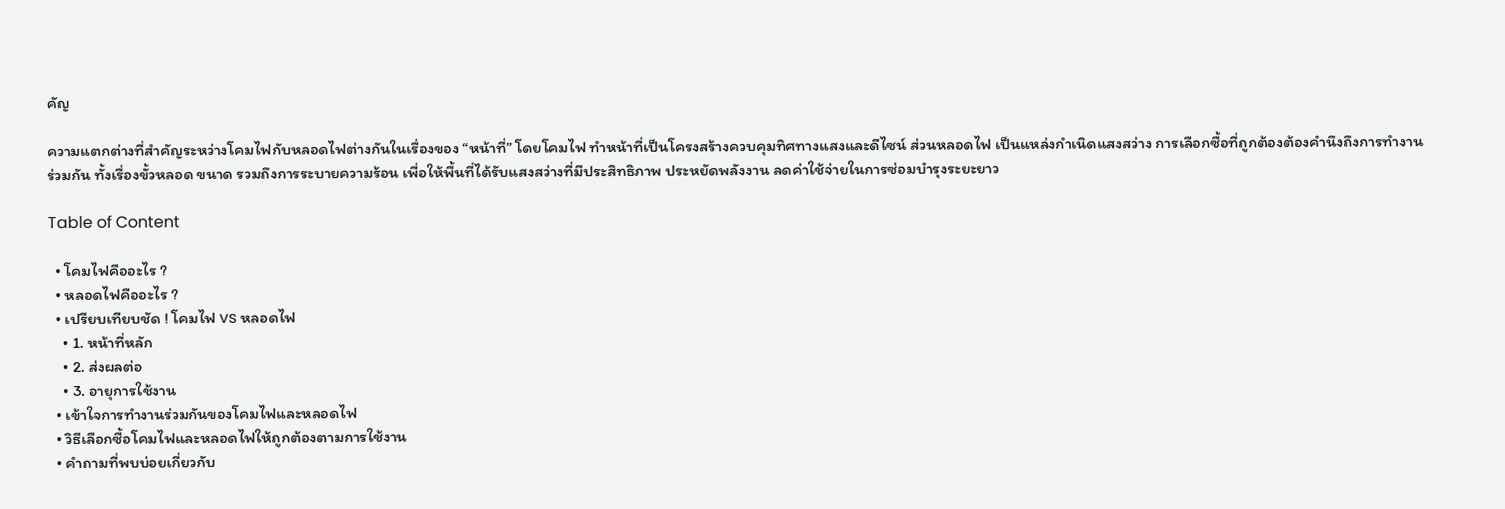คัญ

ความแตกต่างที่สำคัญระหว่างโคมไฟกับหลอดไฟต่างกันในเรื่องของ “หน้าที่” โดยโคมไฟ ทำหน้าที่เป็นโครงสร้างควบคุมทิศทางแสงและดีไซน์ ส่วนหลอดไฟ เป็นแหล่งกำเนิดแสงสว่าง การเลือกซื้อที่ถูกต้องต้องคำนึงถึงการทำงานร่วมกัน ทั้งเรื่องขั้วหลอด ขนาด รวมถึงการระบายความร้อน เพื่อให้พื้นที่ได้รับแสงสว่างที่มีประสิทธิภาพ ประหยัดพลังงาน ลดค่าใช้จ่ายในการซ่อมบำรุงระยะยาว

Table of Content

  • โคมไฟคืออะไร ?
  • หลอดไฟคืออะไร ?
  • เปรียบเทียบชัด ! โคมไฟ vs หลอดไฟ
    • 1. หน้าที่หลัก
    • 2. ส่งผลต่อ
    • 3. อายุการใช้งาน
  • เข้าใจการทำงานร่วมกันของโคมไฟและหลอดไฟ
  • วิธีเลือกซื้อโคมไฟและหลอดไฟให้ถูกต้องตามการใช้งาน
  • คำถามที่พบบ่อยเกี่ยวกับ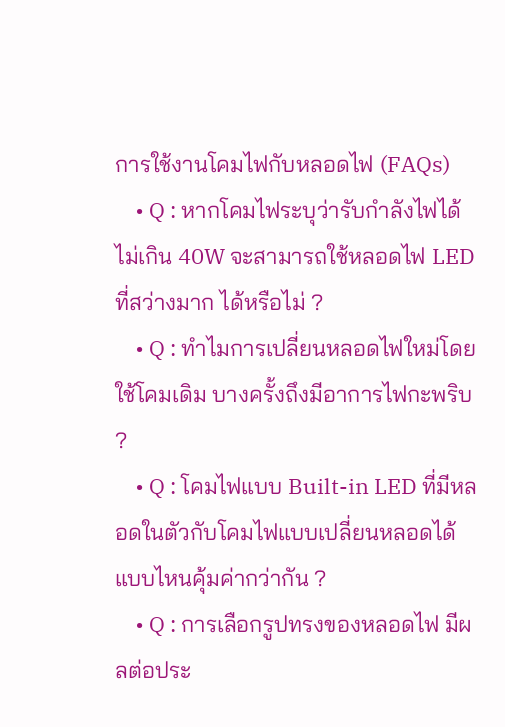การใช้งานโคมไฟกับหลอดไฟ (FAQs)
    • Q : หากโคมไฟระบุว่ารับกำลังไฟได้ไม่เกิน 40W จะสามารถใช้หลอดไฟ LED ที่สว่างมาก ได้หรือไม่ ?
    • Q : ทำไมการเปลี่ยนหลอดไฟใหม่โดยใช้โคมเดิม บางครั้งถึงมีอาการไฟกะพริบ ?
    • Q : โคมไฟแบบ Built-in LED ที่มีหลอดในตัวกับโคมไฟแบบเปลี่ยนหลอดได้ แบบไหนคุ้มค่ากว่ากัน ?
    • Q : การเลือกรูปทรงของหลอดไฟ มีผลต่อประ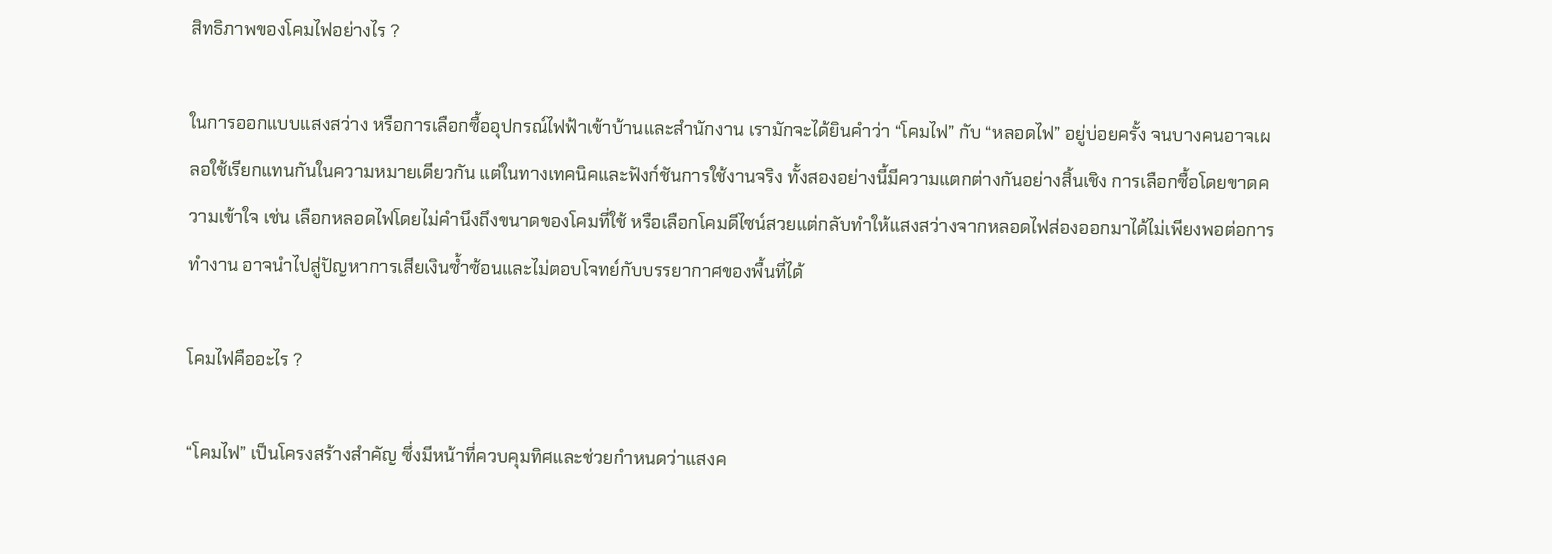สิทธิภาพของโคมไฟอย่างไร ?

ในการออกแบบแสงสว่าง หรือการเลือกซื้ออุปกรณ์ไฟฟ้าเข้าบ้านและสำนักงาน เรามักจะได้ยินคำว่า “โคมไฟ” กับ “หลอดไฟ” อยู่บ่อยครั้ง จนบางคนอาจเผลอใช้เรียกแทนกันในความหมายเดียวกัน แต่ในทางเทคนิคและฟังก์ชันการใช้งานจริง ทั้งสองอย่างนี้มีความแตกต่างกันอย่างสิ้นเชิง การเลือกซื้อโดยขาดความเข้าใจ เช่น เลือกหลอดไฟโดยไม่คำนึงถึงขนาดของโคมที่ใช้ หรือเลือกโคมดีไซน์สวยแต่กลับทำให้แสงสว่างจากหลอดไฟส่องออกมาได้ไม่เพียงพอต่อการทำงาน อาจนำไปสู่ปัญหาการเสียเงินซ้ำซ้อนและไม่ตอบโจทย์กับบรรยากาศของพื้นที่ได้

โคมไฟคืออะไร ?

“โคมไฟ” เป็นโครงสร้างสำคัญ ซึ่งมีหน้าที่ควบคุมทิศและช่วยกำหนดว่าแสงค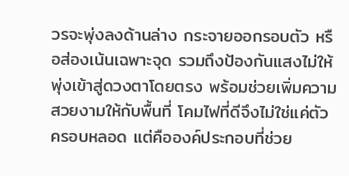วรจะพุ่งลงด้านล่าง กระจายออกรอบตัว หรือส่องเน้นเฉพาะจุด รวมถึงป้องกันแสงไม่ให้พุ่งเข้าสู่ดวงตาโดยตรง พร้อมช่วยเพิ่มความสวยงามให้กับพื้นที่ โคมไฟที่ดีจึงไม่ใช่แค่ตัวครอบหลอด แต่คือองค์ประกอบที่ช่วย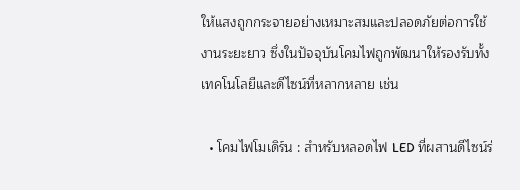ให้แสงถูกกระจายอย่างเหมาะสมและปลอดภัยต่อการใช้งานระยะยาว ซึ่งในปัจจุบันโคมไฟถูกพัฒนาให้รองรับทั้งเทคโนโลยีและดีไซน์ที่หลากหลาย เช่น

  • โคมไฟโมเดิร์น : สำหรับหลอดไฟ LED ที่ผสานดีไซน์ร่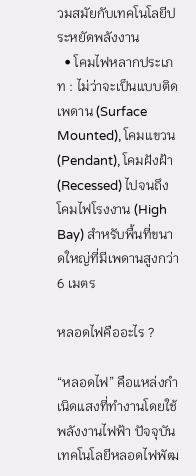วมสมัยกับเทคโนโลยีประหยัดพลังงาน
  • โคมไฟหลากประเภท : ไม่ว่าจะเป็นแบบติดเพดาน (Surface Mounted), โคมแขวน (Pendant), โคมฝังฝ้า (Recessed) ไปจนถึงโคมไฟโรงงาน (High Bay) สำหรับพื้นที่ขนาดใหญ่ที่มีเพดานสูงกว่า 6 เมตร

หลอดไฟคืออะไร ?

“หลอดไฟ” คือแหล่งกำเนิดแสงที่ทำงานโดยใช้พลังงานไฟฟ้า ปัจจุบันเทคโนโลยีหลอดไฟพัฒ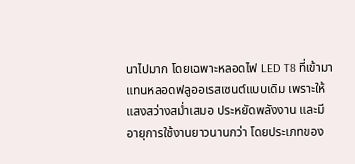นาไปมาก โดยเฉพาะหลอดไฟ LED T8 ที่เข้ามาแทนหลอดฟลูออเรสเซนต์แบบเดิม เพราะให้แสงสว่างสม่ำเสมอ ประหยัดพลังงาน และมีอายุการใช้งานยาวนานกว่า โดยประเภทของ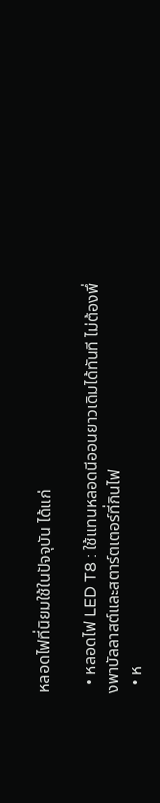หลอดไฟที่นิยมใช้ในปัจจุบัน ได้แก่

  • หลอดไฟ LED T8 : ใช้แทนหลอดนีออนยาวเดิมได้ทันที ไม่ต้องพึ่งพาบัลลาสต์และสตาร์ตเตอร์ที่กินไฟ
  • ห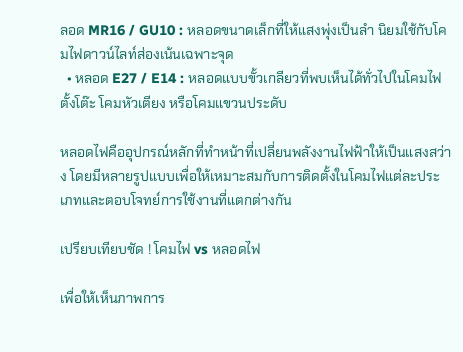ลอด MR16 / GU10 : หลอดขนาดเล็กที่ให้แสงพุ่งเป็นลำ นิยมใช้กับโคมไฟดาวน์ไลท์ส่องเน้นเฉพาะจุด
  • หลอด E27 / E14 : หลอดแบบขั้วเกลียวที่พบเห็นได้ทั่วไปในโคมไฟตั้งโต๊ะ โคมหัวเตียง หรือโคมแขวนประดับ

หลอดไฟคืออุปกรณ์หลักที่ทำหน้าที่เปลี่ยนพลังงานไฟฟ้าให้เป็นแสงสว่าง โดยมีหลายรูปแบบเพื่อให้เหมาะสมกับการติดตั้งในโคมไฟแต่ละประเภทและตอบโจทย์การใช้งานที่แตกต่างกัน

เปรียบเทียบชัด ! โคมไฟ vs หลอดไฟ

เพื่อให้เห็นภาพการ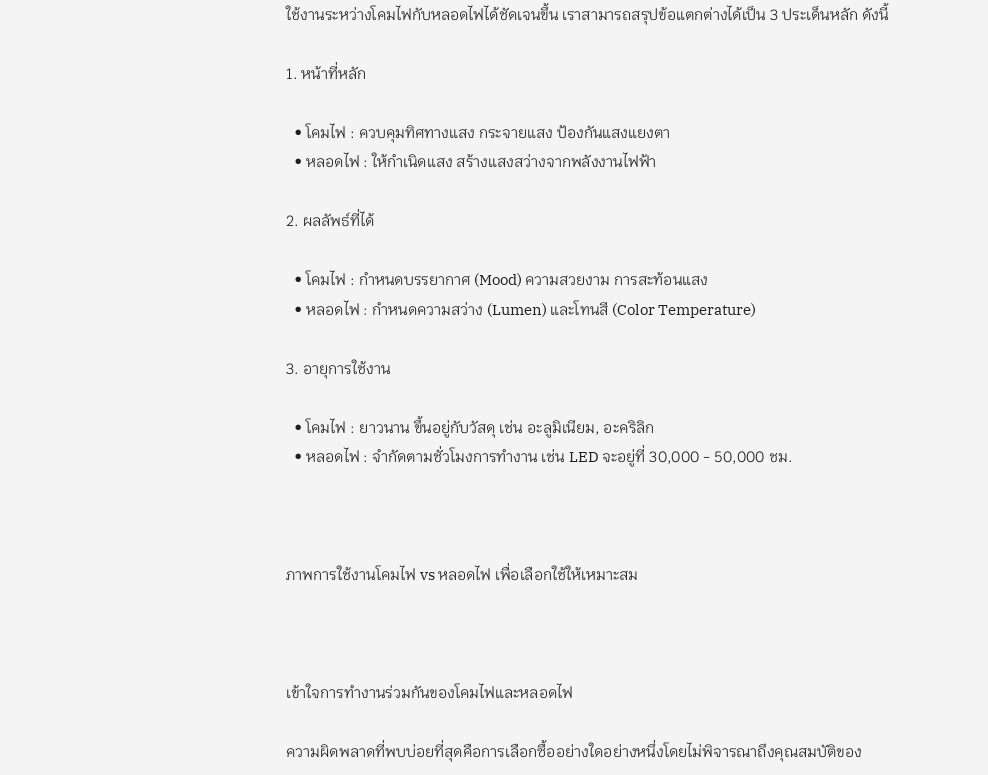ใช้งานระหว่างโคมไฟกับหลอดไฟได้ชัดเจนขึ้น เราสามารถสรุปข้อแตกต่างได้เป็น 3 ประเด็นหลัก ดังนี้

1. หน้าที่หลัก

  • โคมไฟ : ควบคุมทิศทางแสง กระจายแสง ป้องกันแสงแยงตา
  • หลอดไฟ : ให้กำเนิดแสง สร้างแสงสว่างจากพลังงานไฟฟ้า

2. ผลลัพธ์ที่ได้

  • โคมไฟ : กำหนดบรรยากาศ (Mood) ความสวยงาม การสะท้อนแสง
  • หลอดไฟ : กำหนดความสว่าง (Lumen) และโทนสี (Color Temperature)

3. อายุการใช้งาน

  • โคมไฟ : ยาวนาน ขึ้นอยู่กับวัสดุ เช่น อะลูมิเนียม, อะคริลิก
  • หลอดไฟ : จำกัดตามชั่วโมงการทำงาน เช่น LED จะอยู่ที่ 30,000 - 50,000 ชม.



ภาพการใช้งานโคมไฟ vs หลอดไฟ เพื่อเลือกใช้ให้เหมาะสม



เข้าใจการทำงานร่วมกันของโคมไฟและหลอดไฟ

ความผิดพลาดที่พบบ่อยที่สุดคือการเลือกซื้ออย่างใดอย่างหนึ่งโดยไม่พิจารณาถึงคุณสมบัติของ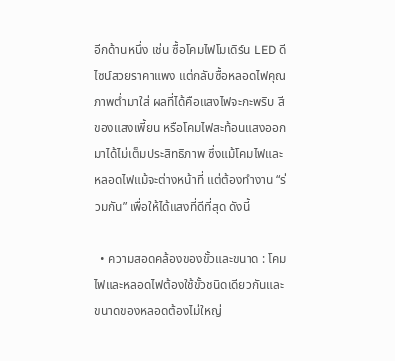อีกด้านหนึ่ง เช่น ซื้อโคมไฟโมเดิร์น LED ดีไซน์สวยราคาแพง แต่กลับซื้อหลอดไฟคุณภาพต่ำมาใส่ ผลที่ได้คือแสงไฟจะกะพริบ สีของแสงเพี้ยน หรือโคมไฟสะท้อนแสงออกมาได้ไม่เต็มประสิทธิภาพ ซึ่งแม้โคมไฟและหลอดไฟแม้จะต่างหน้าที่ แต่ต้องทำงาน “ร่วมกัน” เพื่อให้ได้แสงที่ดีที่สุด ดังนี้

  • ความสอดคล้องของขั้วและขนาด : โคมไฟและหลอดไฟต้องใช้ขั้วชนิดเดียวกันและขนาดของหลอดต้องไม่ใหญ่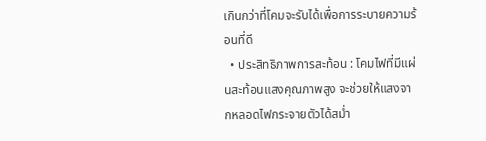เกินกว่าที่โคมจะรับได้เพื่อการระบายความร้อนที่ดี
  • ประสิทธิภาพการสะท้อน : โคมไฟที่มีแผ่นสะท้อนแสงคุณภาพสูง จะช่วยให้แสงจากหลอดไฟกระจายตัวได้สม่ำ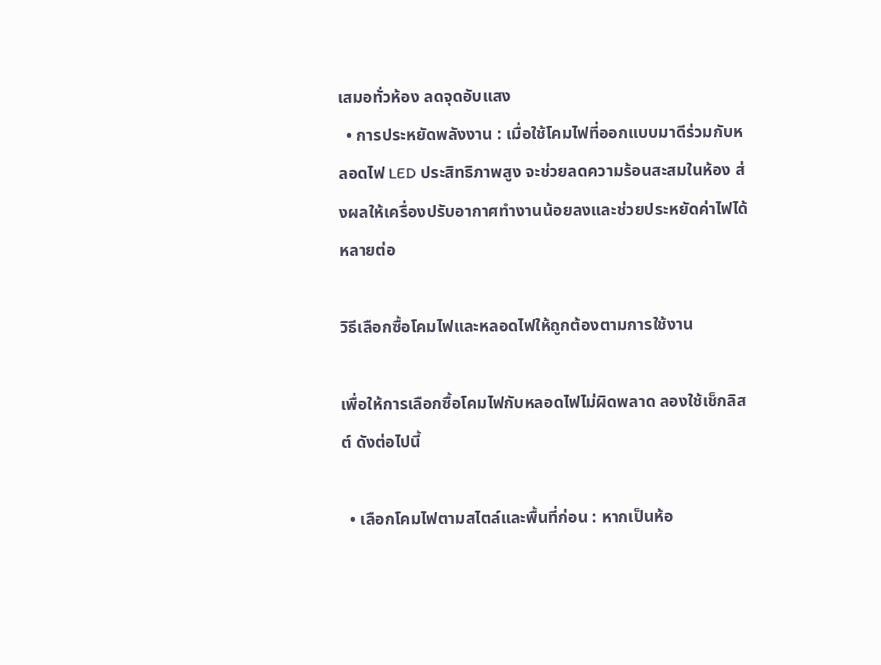เสมอทั่วห้อง ลดจุดอับแสง
  • การประหยัดพลังงาน : เมื่อใช้โคมไฟที่ออกแบบมาดีร่วมกับหลอดไฟ LED ประสิทธิภาพสูง จะช่วยลดความร้อนสะสมในห้อง ส่งผลให้เครื่องปรับอากาศทำงานน้อยลงและช่วยประหยัดค่าไฟได้หลายต่อ

วิธีเลือกซื้อโคมไฟและหลอดไฟให้ถูกต้องตามการใช้งาน

เพื่อให้การเลือกซื้อโคมไฟกับหลอดไฟไม่ผิดพลาด ลองใช้เช็กลิสต์ ดังต่อไปนี้

  • เลือกโคมไฟตามสไตล์และพื้นที่ก่อน : หากเป็นห้อ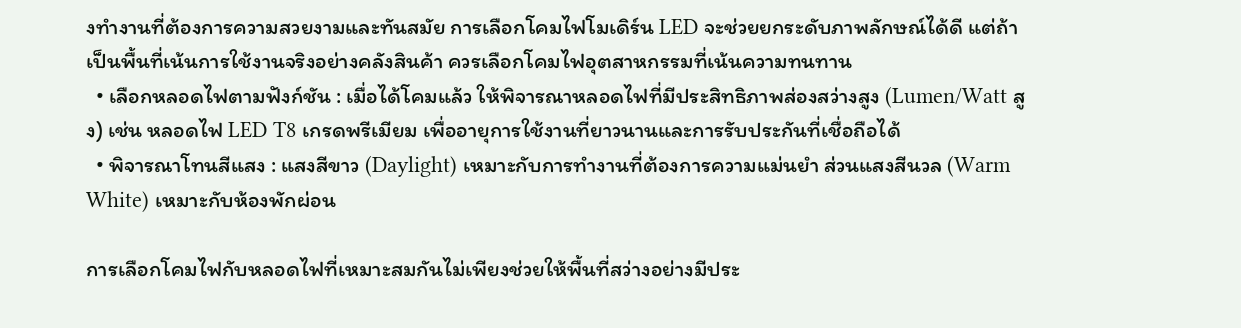งทำงานที่ต้องการความสวยงามและทันสมัย การเลือกโคมไฟโมเดิร์น LED จะช่วยยกระดับภาพลักษณ์ได้ดี แต่ถ้าเป็นพื้นที่เน้นการใช้งานจริงอย่างคลังสินค้า ควรเลือกโคมไฟอุตสาหกรรมที่เน้นความทนทาน
  • เลือกหลอดไฟตามฟังก์ชัน : เมื่อได้โคมแล้ว ให้พิจารณาหลอดไฟที่มีประสิทธิภาพส่องสว่างสูง (Lumen/Watt สูง) เช่น หลอดไฟ LED T8 เกรดพรีเมียม เพื่ออายุการใช้งานที่ยาวนานและการรับประกันที่เชื่อถือได้
  • พิจารณาโทนสีแสง : แสงสีขาว (Daylight) เหมาะกับการทำงานที่ต้องการความแม่นยำ ส่วนแสงสีนวล (Warm White) เหมาะกับห้องพักผ่อน

การเลือกโคมไฟกับหลอดไฟที่เหมาะสมกันไม่เพียงช่วยให้พื้นที่สว่างอย่างมีประ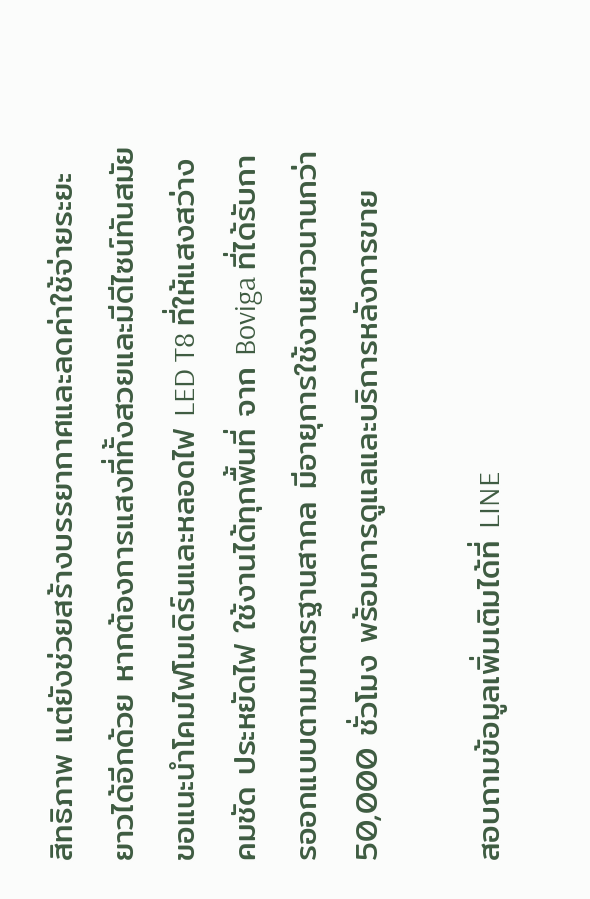สิทธิภาพ แต่ยังช่วยสร้างบรรยากาศและลดค่าใช้จ่ายระยะยาวได้อีกด้วย หากต้องการแสงที่ทั้งสวยและมีดีไซน์ทันสมัย ขอแนะนำโคมไฟโมเดิร์นและหลอดไฟ LED T8 ที่ให้แสงสว่างคมชัด ประหยัดไฟ ใช้งานได้ทุกพื้นที่ จาก Boviga ที่ได้รับการออกแบบตามมาตรฐานสากล มีอายุการใช้งานยาวนานกว่า 50,000 ชั่วโมง พร้อมการดูแลและบริการหลังการขาย

สอบถามข้อมูลเพิ่มเติมได้ที่ LINE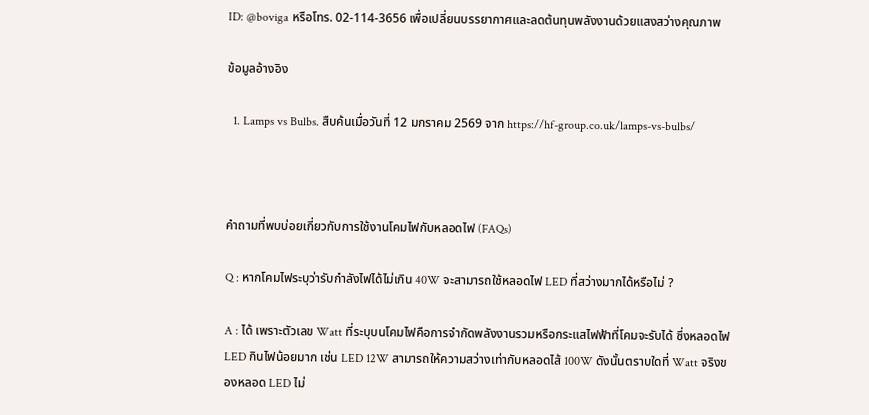ID: @boviga หรือโทร. 02-114-3656 เพื่อเปลี่ยนบรรยากาศและลดต้นทุนพลังงานด้วยแสงสว่างคุณภาพ

ข้อมูลอ้างอิง

  1. Lamps vs Bulbs. สืบค้นเมื่อวันที่ 12 มกราคม 2569 จาก https://hf-group.co.uk/lamps-vs-bulbs/



คำถามที่พบบ่อยเกี่ยวกับการใช้งานโคมไฟกับหลอดไฟ (FAQs)

Q : หากโคมไฟระบุว่ารับกำลังไฟได้ไม่เกิน 40W จะสามารถใช้หลอดไฟ LED ที่สว่างมากได้หรือไม่ ?

A : ได้ เพราะตัวเลข Watt ที่ระบุบนโคมไฟคือการจำกัดพลังงานรวมหรือกระแสไฟฟ้าที่โคมจะรับได้ ซึ่งหลอดไฟ LED กินไฟน้อยมาก เช่น LED 12W สามารถให้ความสว่างเท่ากับหลอดไส้ 100W ดังนั้นตราบใดที่ Watt จริงของหลอด LED ไม่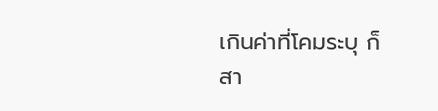เกินค่าที่โคมระบุ ก็สา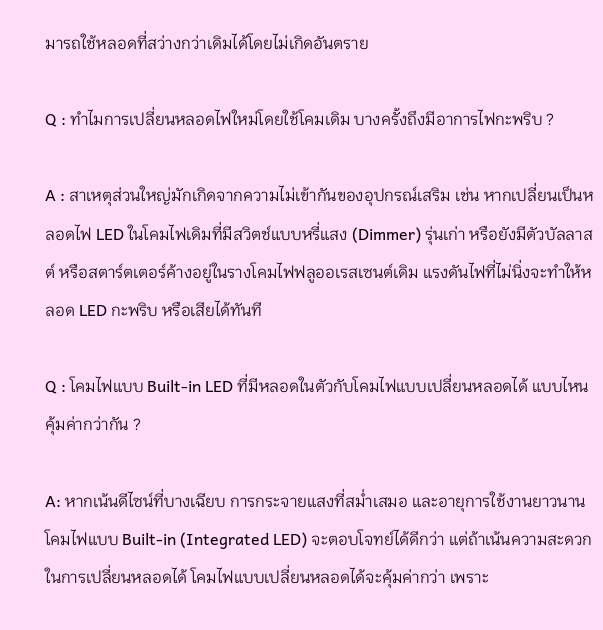มารถใช้หลอดที่สว่างกว่าเดิมได้โดยไม่เกิดอันตราย

Q : ทำไมการเปลี่ยนหลอดไฟใหม่โดยใช้โคมเดิม บางครั้งถึงมีอาการไฟกะพริบ ?

A : สาเหตุส่วนใหญ่มักเกิดจากความไม่เข้ากันของอุปกรณ์เสริม เช่น หากเปลี่ยนเป็นหลอดไฟ LED ในโคมไฟเดิมที่มีสวิตช์แบบหรี่แสง (Dimmer) รุ่นเก่า หรือยังมีตัวบัลลาสต์ หรือสตาร์ตเตอร์ค้างอยู่ในรางโคมไฟฟลูออเรสเซนต์เดิม แรงดันไฟที่ไม่นิ่งจะทำให้หลอด LED กะพริบ หรือเสียได้ทันที

Q : โคมไฟแบบ Built-in LED ที่มีหลอดในตัวกับโคมไฟแบบเปลี่ยนหลอดได้ แบบไหนคุ้มค่ากว่ากัน ?

A: หากเน้นดีไซน์ที่บางเฉียบ การกระจายแสงที่สม่ำเสมอ และอายุการใช้งานยาวนาน โคมไฟแบบ Built-in (Integrated LED) จะตอบโจทย์ได้ดีกว่า แต่ถ้าเน้นความสะดวกในการเปลี่ยนหลอดได้ โคมไฟแบบเปลี่ยนหลอดได้จะคุ้มค่ากว่า เพราะ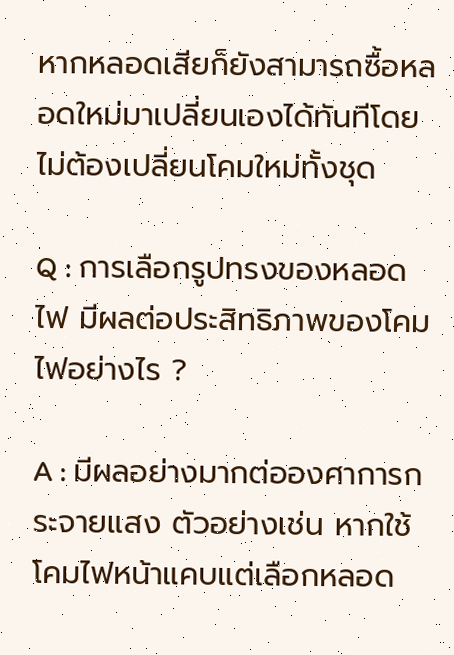หากหลอดเสียก็ยังสามารถซื้อหลอดใหม่มาเปลี่ยนเองได้ทันทีโดยไม่ต้องเปลี่ยนโคมใหม่ทั้งชุด

Q : การเลือกรูปทรงของหลอดไฟ มีผลต่อประสิทธิภาพของโคมไฟอย่างไร ?

A : มีผลอย่างมากต่อองศาการกระจายแสง ตัวอย่างเช่น หากใช้โคมไฟหน้าแคบแต่เลือกหลอด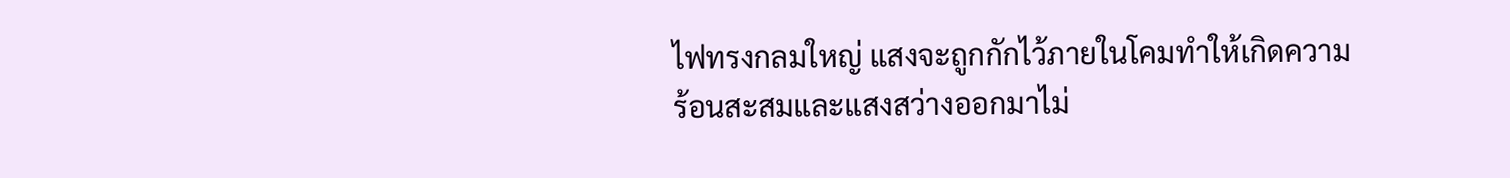ไฟทรงกลมใหญ่ แสงจะถูกกักไว้ภายในโคมทำให้เกิดความร้อนสะสมและแสงสว่างออกมาไม่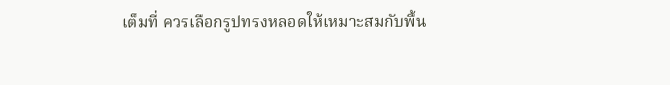เต็มที่ ควรเลือกรูปทรงหลอดให้เหมาะสมกับพื้น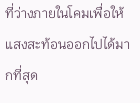ที่ว่างภายในโคมเพื่อให้แสงสะท้อนออกไปได้มากที่สุด